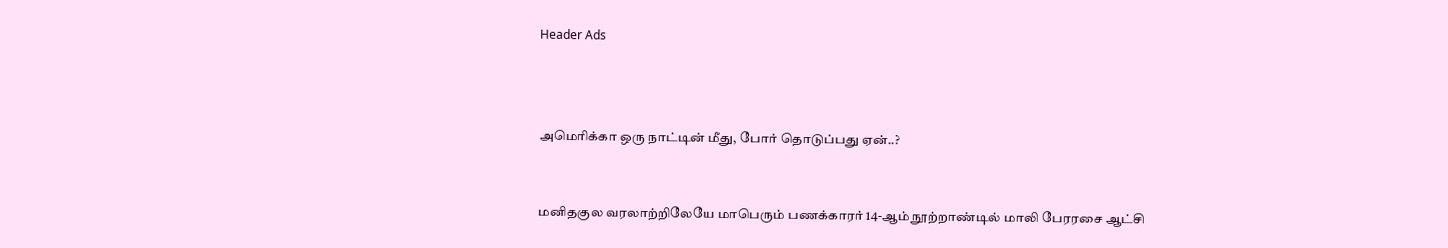Header Ads



அமெரிக்கா ஒரு நாட்டின் மீது, போர் தொடுப்பது ஏன்..?


மனிதகுல வரலாற்றிலேயே மாபெரும் பணக்காரர் 14-ஆம் நூற்றாண்டில் மாலி பேரரசை ஆட்சி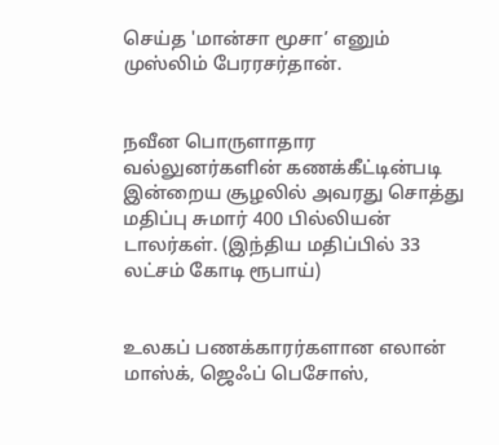செய்த 'மான்சா மூசா’ எனும் முஸ்லிம் பேரரசர்தான்.


நவீன பொருளாதார வல்லுனர்களின் கணக்கீட்டின்படி இன்றைய சூழலில் அவரது சொத்து மதிப்பு சுமார் 400 பில்லியன் டாலர்கள். (இந்திய மதிப்பில் 33 லட்சம் கோடி ரூபாய்)


உலகப் பணக்காரர்களான எலான் மாஸ்க், ஜெஃப் பெசோஸ்,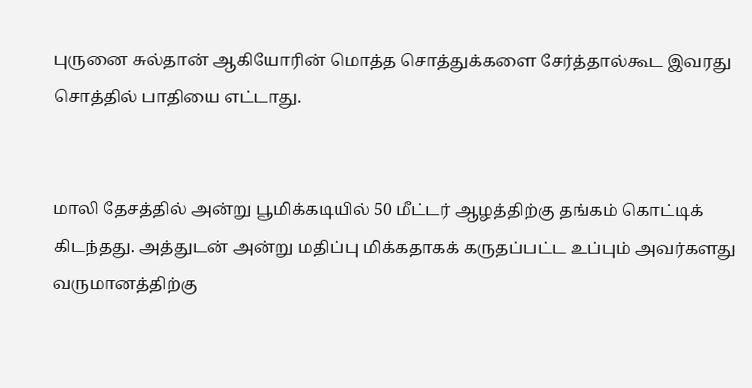புருனை சுல்தான் ஆகியோரின் மொத்த சொத்துக்களை சேர்த்தால்கூட இவரது சொத்தில் பாதியை எட்டாது.


மாலி தேசத்தில் அன்று பூமிக்கடியில் 50 மீட்டர் ஆழத்திற்கு தங்கம் கொட்டிக் கிடந்தது. அத்துடன் அன்று மதிப்பு மிக்கதாகக் கருதப்பட்ட உப்பும் அவர்களது வருமானத்திற்கு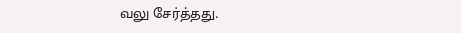வலு சேர்த்தது.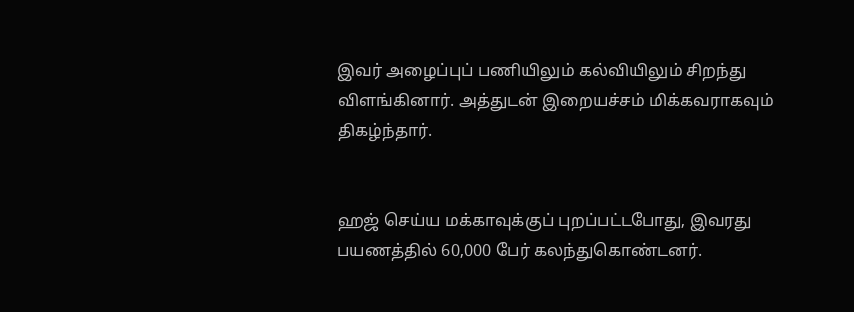இவர் அழைப்புப் பணியிலும் கல்வியிலும் சிறந்து விளங்கினார். அத்துடன் இறையச்சம் மிக்கவராகவும் திகழ்ந்தார்.


ஹஜ் செய்ய மக்காவுக்குப் புறப்பட்டபோது, இவரது பயணத்தில் 60,000 பேர் கலந்துகொண்டனர்.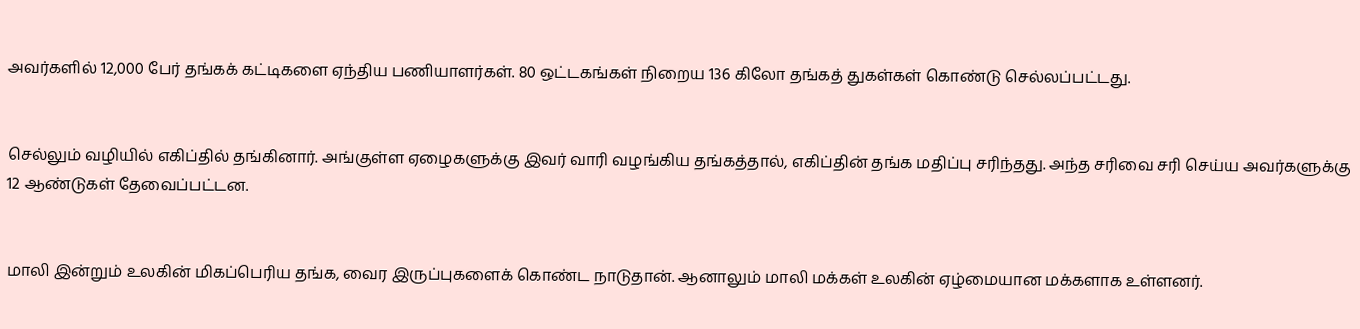அவர்களில் 12,000 பேர் தங்கக் கட்டிகளை ஏந்திய பணியாளர்கள். 80 ஒட்டகங்கள் நிறைய 136 கிலோ தங்கத் துகள்கள் கொண்டு செல்லப்பட்டது.


செல்லும் வழியில் எகிப்தில் தங்கினார். அங்குள்ள ஏழைகளுக்கு இவர் வாரி வழங்கிய தங்கத்தால், எகிப்தின் தங்க மதிப்பு சரிந்தது. அந்த சரிவை சரி செய்ய அவர்களுக்கு 12 ஆண்டுகள் தேவைப்பட்டன.


மாலி இன்றும் உலகின் மிகப்பெரிய தங்க, வைர இருப்புகளைக் கொண்ட நாடுதான். ஆனாலும் மாலி மக்கள் உலகின் ஏழ்மையான மக்களாக உள்ளனர்.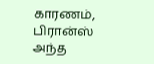காரணம், பிரான்ஸ் அந்த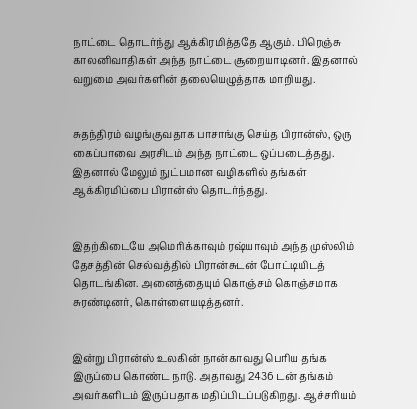நாட்டை தொடர்ந்து ஆக்கிரமித்ததே ஆகும். பிரெஞ்சு காலனிவாதிகள் அந்த நாட்டை சூறையாடினர். இதனால் வறுமை அவர்களின் தலையெழுத்தாக மாறியது.


சுதந்திரம் வழங்குவதாக பாசாங்கு செய்த பிரான்ஸ், ஒரு கைப்பாவை அரசிடம் அந்த நாட்டை ஒப்படைத்தது. இதனால் மேலும் நுட்பமான வழிகளில் தங்கள் ஆக்கிரமிப்பை பிரான்ஸ் தொடர்ந்தது.


இதற்கிடையே அமெரிக்காவும் ரஷ்யாவும் அந்த முஸ்லிம் தேசத்தின் செல்வத்தில் பிரான்சுடன் போட்டியிடத் தொடங்கின. அனைத்தையும் கொஞ்சம் கொஞ்சமாக சுரண்டினர், கொள்ளையடித்தனர்.


இன்று பிரான்ஸ் உலகின் நான்காவது பெரிய தங்க இருப்பை கொண்ட நாடு. அதாவது 2436 டன் தங்கம் அவர்களிடம் இருப்பதாக மதிப்பிடப்படுகிறது. ஆச்சரியம்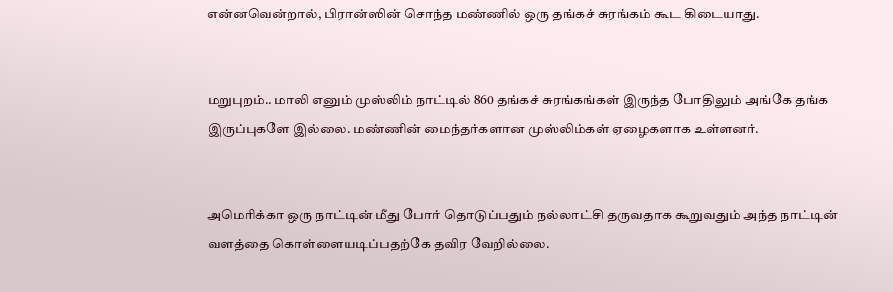என்னவென்றால், பிரான்ஸின் சொந்த மண்ணில் ஒரு தங்கச் சுரங்கம் கூட கிடையாது.


மறுபுறம்.. மாலி எனும் முஸ்லிம் நாட்டில் 860 தங்கச் சுரங்கங்கள் இருந்த போதிலும் அங்கே தங்க இருப்புகளே இல்லை. மண்ணின் மைந்தர்களான முஸ்லிம்கள் ஏழைகளாக உள்ளனர்.


அமெரிக்கா ஒரு நாட்டின் மீது போர் தொடுப்பதும் நல்லாட்சி தருவதாக கூறுவதும் அந்த நாட்டின் வளத்தை கொள்ளையடிப்பதற்கே தவிர வேறில்லை.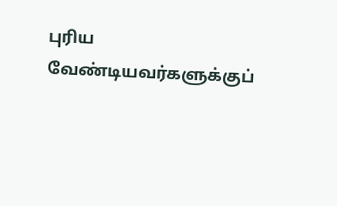புரிய வேண்டியவர்களுக்குப்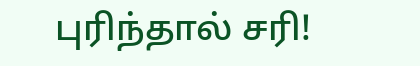புரிந்தால் சரி!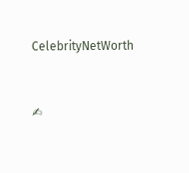CelebrityNetWorth


✍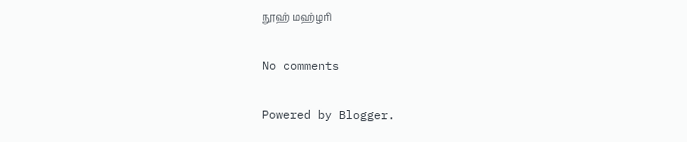நூஹ் மஹ்ழரி

No comments

Powered by Blogger.